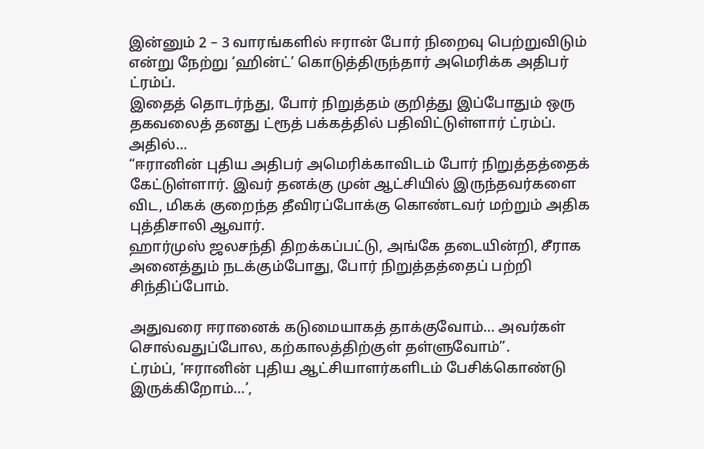இன்னும் 2 – 3 வாரங்களில் ஈரான் போர் நிறைவு பெற்றுவிடும் என்று நேற்று ‘ஹின்ட்’ கொடுத்திருந்தார் அமெரிக்க அதிபர் ட்ரம்ப்.
இதைத் தொடர்ந்து, போர் நிறுத்தம் குறித்து இப்போதும் ஒரு தகவலைத் தனது ட்ரூத் பக்கத்தில் பதிவிட்டுள்ளார் ட்ரம்ப்.
அதில்…
“ஈரானின் புதிய அதிபர் அமெரிக்காவிடம் போர் நிறுத்தத்தைக் கேட்டுள்ளார். இவர் தனக்கு முன் ஆட்சியில் இருந்தவர்களை விட, மிகக் குறைந்த தீவிரப்போக்கு கொண்டவர் மற்றும் அதிக புத்திசாலி ஆவார்.
ஹார்முஸ் ஜலசந்தி திறக்கப்பட்டு, அங்கே தடையின்றி, சீராக அனைத்தும் நடக்கும்போது, போர் நிறுத்தத்தைப் பற்றி சிந்திப்போம்.

அதுவரை ஈரானைக் கடுமையாகத் தாக்குவோம்… அவர்கள் சொல்வதுப்போல, கற்காலத்திற்குள் தள்ளுவோம்”.
ட்ரம்ப், ‘ஈரானின் புதிய ஆட்சியாளர்களிடம் பேசிக்கொண்டு இருக்கிறோம்…’,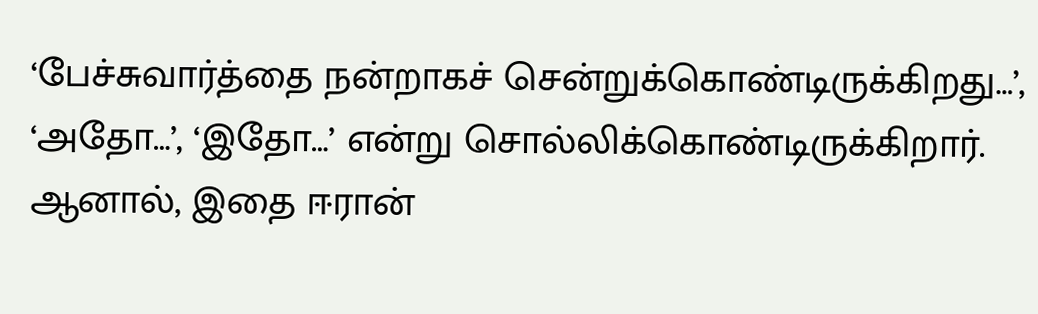‘பேச்சுவார்த்தை நன்றாகச் சென்றுக்கொண்டிருக்கிறது…’, ‘அதோ…’, ‘இதோ…’ என்று சொல்லிக்கொண்டிருக்கிறார்.
ஆனால், இதை ஈரான்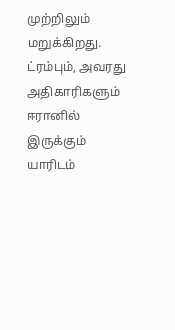முற்றிலும் மறுக்கிறது.
ட்ரம்பும், அவரது அதிகாரிகளும் ஈரானில் இருக்கும் யாரிடம்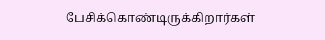பேசிக்கொண்டிருக்கிறார்கள்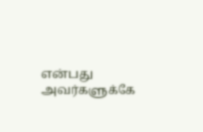என்பது அவர்களுக்கே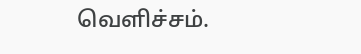வெளிச்சம்.